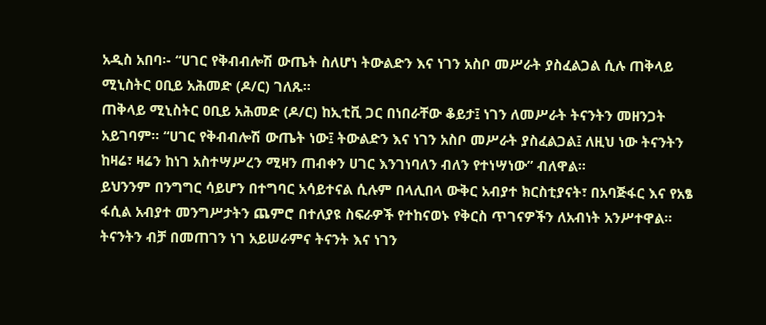አዲስ አበባ፡- “ሀገር የቅብብሎሽ ውጤት ስለሆነ ትውልድን እና ነገን አስቦ መሥራት ያስፈልጋል ሲሉ ጠቅላይ ሚኒስትር ዐቢይ አሕመድ (ዶ/ር) ገለጹ።
ጠቅላይ ሚኒስትር ዐቢይ አሕመድ (ዶ/ር) ከኢቲቪ ጋር በነበራቸው ቆይታ፤ ነገን ለመሥራት ትናንትን መዘንጋት አይገባም፡፡ “ሀገር የቅብብሎሽ ውጤት ነው፤ ትውልድን እና ነገን አስቦ መሥራት ያስፈልጋል፤ ለዚህ ነው ትናንትን ከዛሬ፣ ዛሬን ከነገ አስተሣሥረን ሚዛን ጠብቀን ሀገር እንገነባለን ብለን የተነሣነው” ብለዋል።
ይህንንም በንግግር ሳይሆን በተግባር አሳይተናል ሲሉም በላሊበላ ውቅር አብያተ ክርስቲያናት፣ በአባጅፋር እና የአፄ ፋሲል አብያተ መንግሥታትን ጨምሮ በተለያዩ ስፍራዎች የተከናወኑ የቅርስ ጥገናዎችን ለአብነት አንሥተዋል።
ትናንትን ብቻ በመጠገን ነገ አይሠራምና ትናንት እና ነገን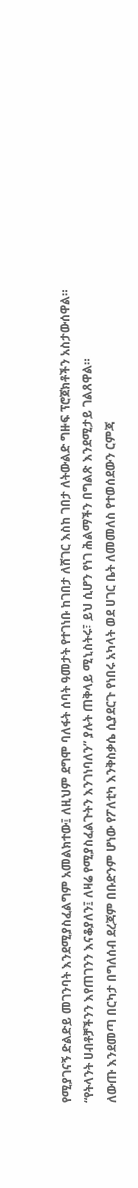የሚያገናኝ ድልድይ መገንባት እንደሚያስፈልግም አመልክተው፤ ለዚህም ደግሞ ባለፋት ሰባት ዓመታት የተገነቡ ከገበታ ለሸገር እስከ ገበታ ለትውልድ ግዙፍ ፕሮጀክቶችን አስታውሰዋል።
“የትላንት ሀብቶቻችንን እየጠገንን እናቆያለን፤ ለዛሬ የሚያስፈልጉትን እንገነባለን” ያሉት ጠቅላይ ሚኒስትሩ፣ ይህ ሲሆን የነገ ሕልማችን በግልጽ እንደሚታይ ገልጸዋል።
ለውጡ እንደመጣ በርካታ በግለሰብ ደረጃም በቡድንም ሆነው የፖለቲካ እንቅስቃሴ ሲያደርጉ የነበሩ አካላት ወደ ሀገር ቤት ለመመለስ የተወሰደውን ርምጃ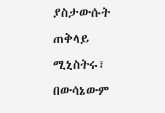ያስታውሱት ጠቅላይ ሚኒስትሩ፣ በውሳኔውም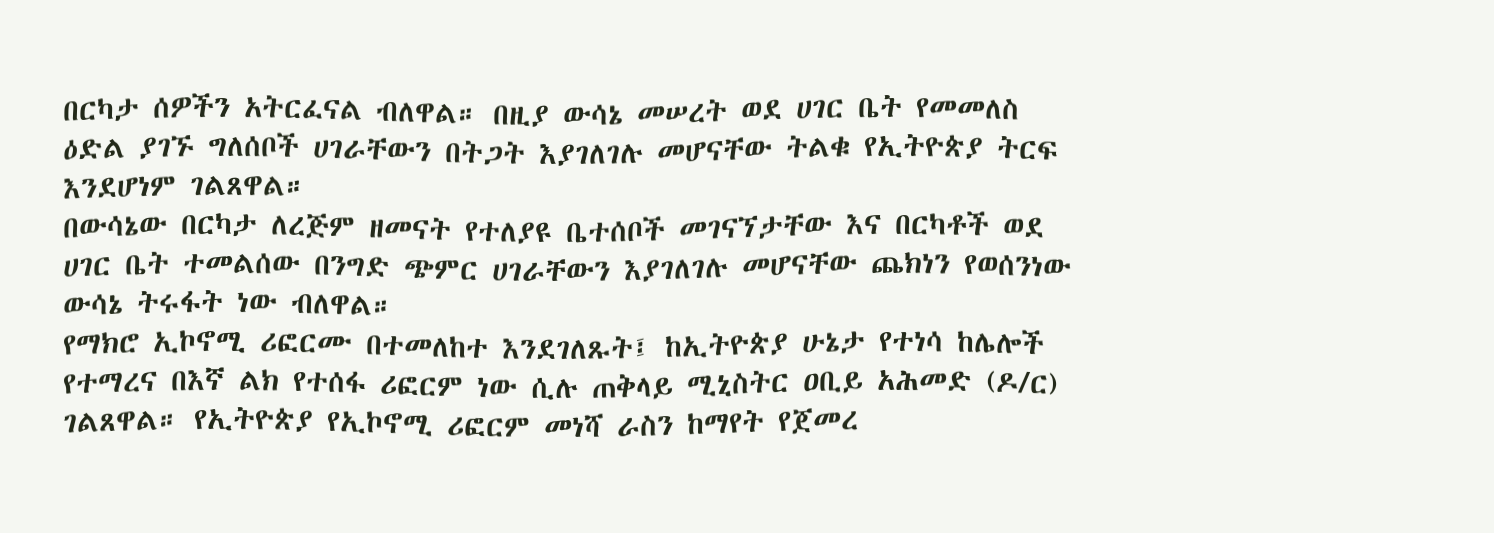በርካታ ሰዎችን አትርፈናል ብለዋል። በዚያ ውሳኔ መሠረት ወደ ሀገር ቤት የመመለስ ዕድል ያገኙ ግለሰቦች ሀገራቸውን በትጋት እያገለገሉ መሆናቸው ትልቁ የኢትዮጵያ ትርፍ እንደሆነም ገልጸዋል።
በውሳኔው በርካታ ለረጅም ዘመናት የተለያዩ ቤተሰቦች መገናኘታቸው እና በርካቶች ወደ ሀገር ቤት ተመልሰው በንግድ ጭምር ሀገራቸውን እያገለገሉ መሆናቸው ጨክነን የወሰንነው ውሳኔ ትሩፋት ነው ብለዋል።
የማክሮ ኢኮኖሚ ሪፎርሙ በተመለከተ እንደገለጹት፤ ከኢትዮጵያ ሁኔታ የተነሳ ከሌሎች የተማረና በእኛ ልክ የተሰፋ ሪፎርም ነው ሲሉ ጠቅላይ ሚኒስትር ዐቢይ አሕመድ (ዶ/ር) ገልጸዋል። የኢትዮጵያ የኢኮኖሚ ሪፎርም መነሻ ራስን ከማየት የጀመረ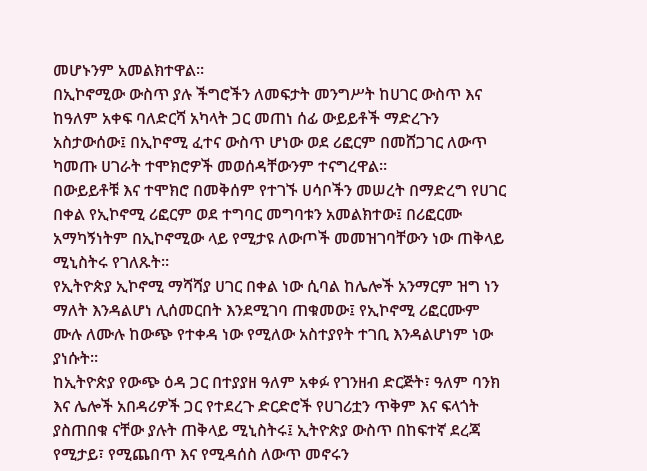መሆኑንም አመልክተዋል።
በኢኮኖሚው ውስጥ ያሉ ችግሮችን ለመፍታት መንግሥት ከሀገር ውስጥ እና ከዓለም አቀፍ ባለድርሻ አካላት ጋር መጠነ ሰፊ ውይይቶች ማድረጉን አስታውሰው፤ በኢኮኖሚ ፈተና ውስጥ ሆነው ወደ ሪፎርም በመሸጋገር ለውጥ ካመጡ ሀገራት ተሞክሮዎች መወሰዳቸውንም ተናግረዋል።
በውይይቶቹ እና ተሞክሮ በመቅሰም የተገኙ ሀሳቦችን መሠረት በማድረግ የሀገር በቀል የኢኮኖሚ ሪፎርም ወደ ተግባር መግባቱን አመልክተው፤ በሪፎርሙ አማካኝነትም በኢኮኖሚው ላይ የሚታዩ ለውጦች መመዝገባቸውን ነው ጠቅላይ ሚኒስትሩ የገለጹት።
የኢትዮጵያ ኢኮኖሚ ማሻሻያ ሀገር በቀል ነው ሲባል ከሌሎች አንማርም ዝግ ነን ማለት እንዳልሆነ ሊሰመርበት እንደሚገባ ጠቁመው፤ የኢኮኖሚ ሪፎርሙም ሙሉ ለሙሉ ከውጭ የተቀዳ ነው የሚለው አስተያየት ተገቢ እንዳልሆነም ነው ያነሱት።
ከኢትዮጵያ የውጭ ዕዳ ጋር በተያያዘ ዓለም አቀፉ የገንዘብ ድርጅት፣ ዓለም ባንክ እና ሌሎች አበዳሪዎች ጋር የተደረጉ ድርድሮች የሀገሪቷን ጥቅም እና ፍላጎት ያስጠበቁ ናቸው ያሉት ጠቅላይ ሚኒስትሩ፤ ኢትዮጵያ ውስጥ በከፍተኛ ደረጃ የሚታይ፣ የሚጨበጥ እና የሚዳሰስ ለውጥ መኖሩን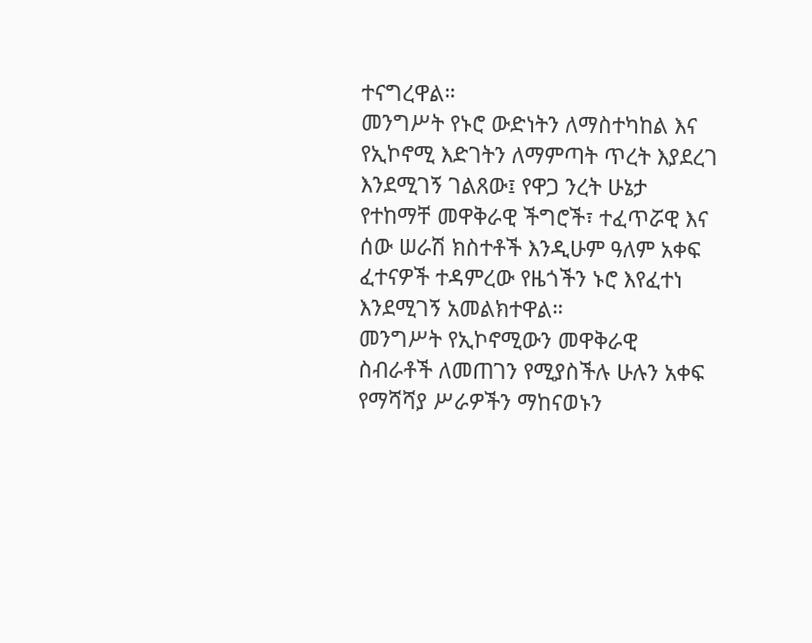ተናግረዋል።
መንግሥት የኑሮ ውድነትን ለማስተካከል እና የኢኮኖሚ እድገትን ለማምጣት ጥረት እያደረገ እንደሚገኝ ገልጸው፤ የዋጋ ንረት ሁኔታ የተከማቸ መዋቅራዊ ችግሮች፣ ተፈጥሯዊ እና ሰው ሠራሽ ክስተቶች እንዲሁም ዓለም አቀፍ ፈተናዎች ተዳምረው የዜጎችን ኑሮ እየፈተነ እንደሚገኝ አመልክተዋል።
መንግሥት የኢኮኖሚውን መዋቅራዊ ስብራቶች ለመጠገን የሚያስችሉ ሁሉን አቀፍ የማሻሻያ ሥራዎችን ማከናወኑን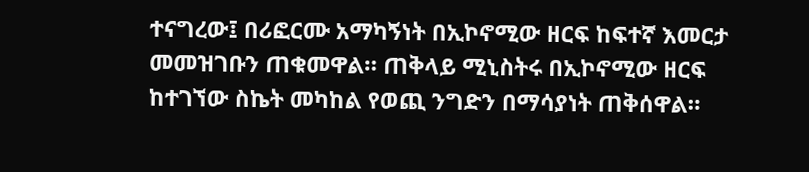ተናግረው፤ በሪፎርሙ አማካኝነት በኢኮኖሚው ዘርፍ ከፍተኛ እመርታ መመዝገቡን ጠቁመዋል። ጠቅላይ ሚኒስትሩ በኢኮኖሚው ዘርፍ ከተገኘው ስኬት መካከል የወጪ ንግድን በማሳያነት ጠቅሰዋል።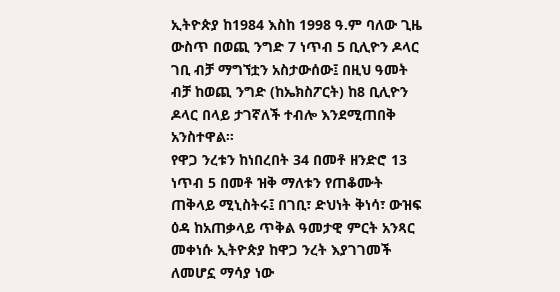ኢትዮጵያ ከ1984 እስከ 1998 ዓ.ም ባለው ጊዜ ውስጥ በወጪ ንግድ 7 ነጥብ 5 ቢሊዮን ዶላር ገቢ ብቻ ማግኘቷን አስታውሰው፤ በዚህ ዓመት ብቻ ከወጪ ንግድ (ከኤክስፖርት) ከ8 ቢሊዮን ዶላር በላይ ታገኛለች ተብሎ እንደሚጠበቅ አንስተዋል።
የዋጋ ንረቱን ከነበረበት 34 በመቶ ዘንድሮ 13 ነጥብ 5 በመቶ ዝቅ ማለቱን የጠቆሙት ጠቅላይ ሚኒስትሩ፤ በገቢ፣ ድህነት ቅነሳ፣ ውዝፍ ዕዳ ከአጠቃላይ ጥቅል ዓመታዊ ምርት አንጻር መቀነሱ ኢትዮጵያ ከዋጋ ንረት እያገገመች ለመሆኗ ማሳያ ነው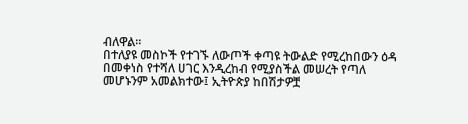ብለዋል።
በተለያዩ መስኮች የተገኙ ለውጦች ቀጣዩ ትውልድ የሚረከበውን ዕዳ በመቀነስ የተሻለ ሀገር እንዲረከብ የሚያስችል መሠረት የጣለ መሆኑንም አመልክተው፤ ኢትዮጵያ ከበሽታዎቿ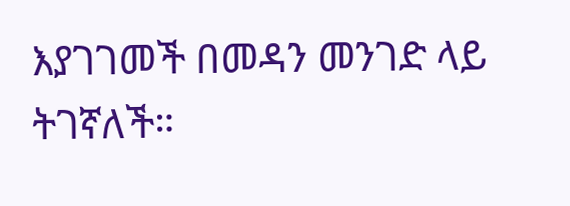እያገገመች በመዳን መንገድ ላይ ትገኛለች።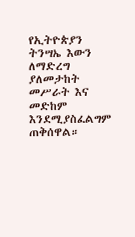የኢትዮጵያን ትንሣኤ እውን ለማድረግ ያለመታከት መሥራት እና መድከም እንደሚያስፈልግም ጠቅሰዋል።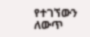የተገኘውን ለውጥ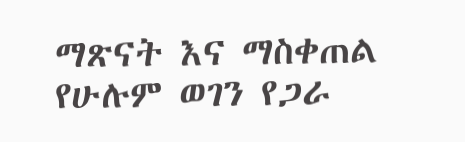ማጽናት እና ማስቀጠል የሁሉም ወገን የጋራ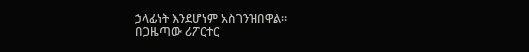ኃላፊነት እንደሆነም አስገንዝበዋል።
በጋዜጣው ሪፖርተር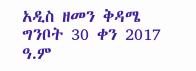አዲስ ዘመን ቅዳሜ ግንቦት 30 ቀን 2017 ዓ.ም